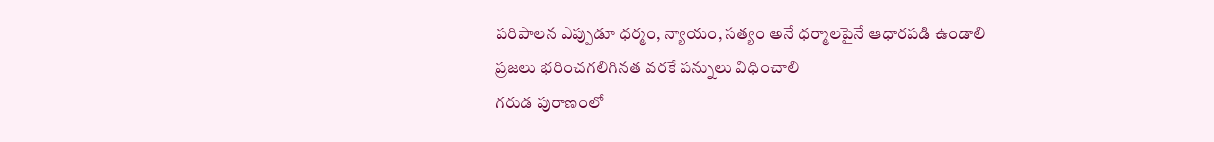పరిపాలన ఎప్పుడూ ధర్మం, న్యాయం, సత్యం అనే ధర్మాలపైనే ఆధారపడి ఉండాలి
ప్రజలు భరించగలిగినత వరకే పన్నులు విధించాలి
గరుడ పురాణంలో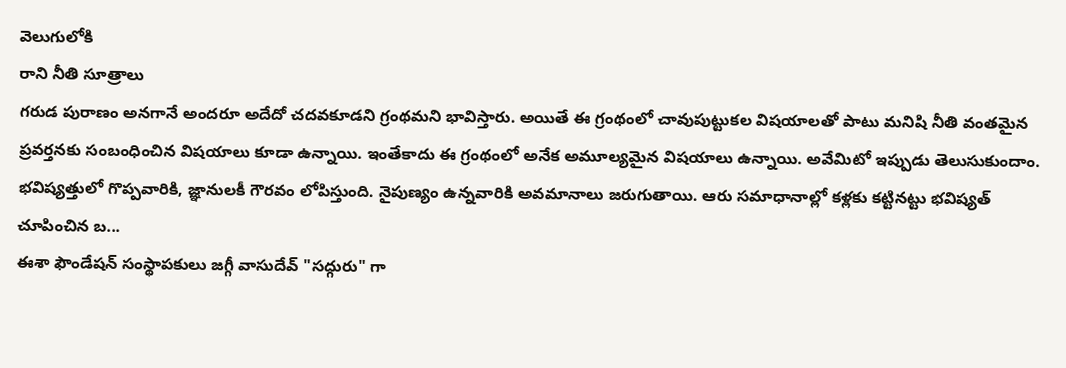వెలుగులోకి
రాని నీతి సూత్రాలు
గరుడ పురాణం అనగానే అందరూ అదేదో చదవకూడని గ్రంథమని భావిస్తారు. అయితే ఈ గ్రంథంలో చావుపుట్టుకల విషయాలతో పాటు మనిషి నీతి వంతమైన ప్రవర్తనకు సంబంధించిన విషయాలు కూడా ఉన్నాయి. ఇంతేకాదు ఈ గ్రంథంలో అనేక అమూల్యమైన విషయాలు ఉన్నాయి. అవేమిటో ఇప్పుడు తెలుసుకుందాం.
భవిష్యత్తులో గొప్పవారికి, జ్ఞానులకీ గౌరవం లోపిస్తుంది. నైపుణ్యం ఉన్నవారికి అవమానాలు జరుగుతాయి. ఆరు సమాధానాల్లో కళ్లకు కట్టినట్టు భవిష్యత్ చూపించిన బ...
ఈశా ఫౌండేషన్ సంస్థాపకులు జగ్గీ వాసుదేవ్ "సద్గురు" గా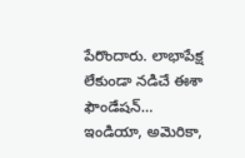పేరొందారు. లాభాపేక్ష లేకుండా నడిచే ఈశా ఫౌండేషన్... ఇండియా, అమెరికా,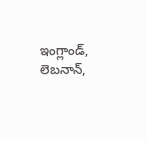ఇంగ్లాండ్, లెబనాన్,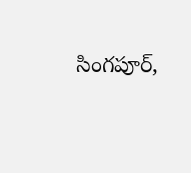సింగపూర్,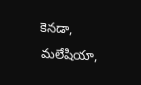కెనడా, మలేషియా,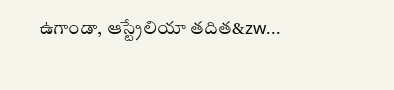ఉగాండా, ఆస్ట్రేలియా తదిత&zw...